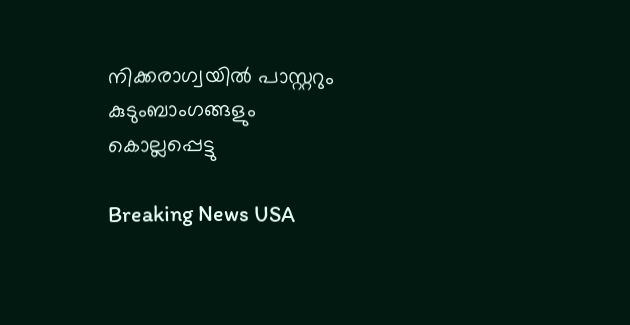നിക്കരാഗ്വയില്‍ പാസ്റ്ററും കുടുംബാംഗങ്ങളും കൊല്ലപ്പെട്ടു

Breaking News USA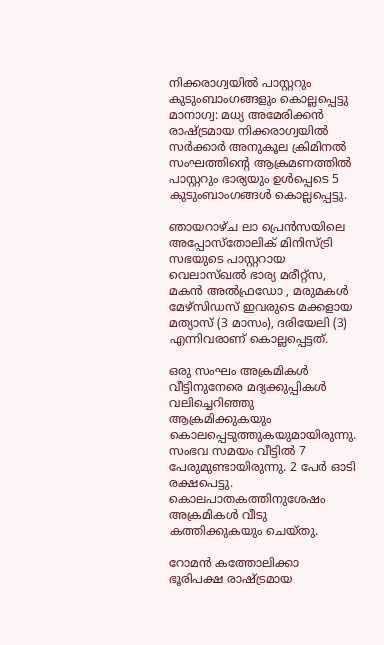നിക്കരാഗ്വയില്‍ പാസ്റ്ററും കുടുംബാംഗങ്ങളും കൊല്ലപ്പെട്ടു
മാനാഗ്വ: മധ്യ അമേരിക്കന്‍ രാഷ്ട്രമായ നിക്കരാഗ്വയില്‍ സര്‍ക്കാര്‍ അനുകൂല ക്രിമിനല്‍ സംഘത്തിന്റെ ആക്രമണത്തില്‍ പാസ്റ്ററും ഭാര്യയും ഉള്‍പ്പെടെ 5 കുടുംബാംഗങ്ങള്‍ കൊല്ലപ്പെട്ടു.

ഞായറാഴ്ച ലാ പ്രെന്‍സയിലെ അപ്പോസ്തോലിക് മിനിസ്ട്രി സഭയുടെ പാസ്റ്ററായ വെലാസ്ഖല്‍ ഭാര്യ മരീറ്റ്സ, മകന്‍ അല്‍ഫ്രഡോ , മരുമകള്‍ മേഴ്സിഡസ് ഇവരുടെ മക്കളായ മത്യാസ് (3 മാസം), ദരിയേലി (3) എന്നിവരാണ് കൊല്ലപ്പെട്ടത്.

ഒരു സംഘം അക്രമികള്‍ വീട്ടിനുനേരെ മദ്യക്കുപ്പികള്‍ വലിച്ചെറിഞ്ഞു ആക്രമിക്കുകയും കൊലപ്പെടുത്തുകയുമായിരുന്നു. സംഭവ സമയം വീട്ടില്‍ 7 പേരുമുണ്ടായിരുന്നു. 2 പേര്‍ ഓടി രക്ഷപെട്ടു. കൊലപാതകത്തിനുശേഷം അക്രമികള്‍ വീടു കത്തിക്കുകയും ചെയ്തു.

റോമന്‍ കത്തോലിക്കാ ഭൂരിപക്ഷ രാഷ്ട്രമായ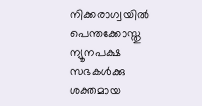നിക്കരാഗ്വയില്‍ പെന്തക്കോസ്തു ന്യൂനപക്ഷ സഭകള്‍ക്കു ശക്തമായ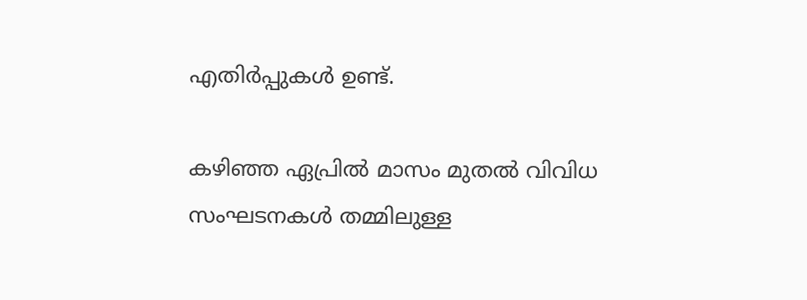എതിര്‍പ്പുകള്‍ ഉണ്ട്.

കഴിഞ്ഞ ഏപ്രില്‍ മാസം മുതല്‍ വിവിധ സംഘടനകള്‍ തമ്മിലുള്ള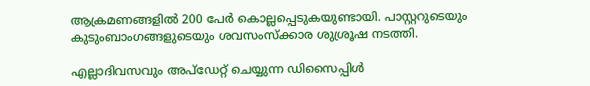ആക്രമണങ്ങളില്‍ 200 പേര്‍ കൊല്ലപ്പെടുകയുണ്ടായി. പാസ്റ്ററുടെയും കുടുംബാംഗങ്ങളുടെയും ശവസംസ്ക്കാര ശുശ്രൂഷ നടത്തി.

എല്ലാദിവസവും അപ്ഡേറ്റ് ചെയ്യുന്ന ഡിസൈപ്പിൾ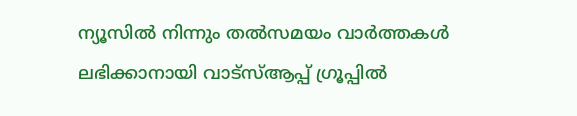ന്യൂസിൽ നിന്നും തൽസമയം വാർത്തകൾ ലഭിക്കാനായി വാട്സ്ആപ്പ് ഗ്രൂപ്പിൽ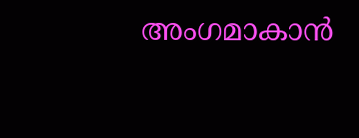അംഗമാകാൻ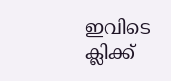ഇവിടെ ക്ലിക്ക്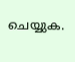ചെയ്യുക.